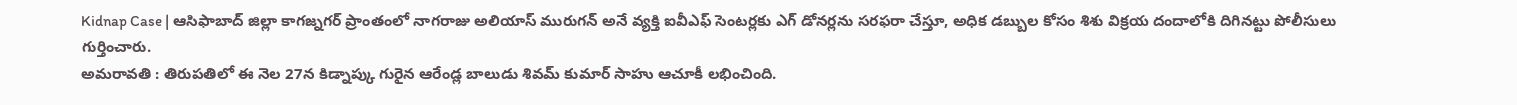Kidnap Case | ఆసిఫాబాద్ జిల్లా కాగజ్నగర్ ప్రాంతంలో నాగరాజు అలియాస్ మురుగన్ అనే వ్యక్తి ఐవీఎఫ్ సెంటర్లకు ఎగ్ డోనర్లను సరఫరా చేస్తూ, అధిక డబ్బుల కోసం శిశు విక్రయ దందాలోకి దిగినట్టు పోలీసులు గుర్తించారు.
అమరావతి : తిరుపతిలో ఈ నెల 27న కిడ్నాప్కు గురైన ఆరేండ్ల బాలుడు శివమ్ కుమార్ సాహు ఆచూకీ లభించింది.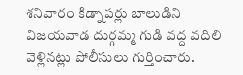శనివారం కిడ్నాపర్లు బాలుడిని విజయవాడ దుర్గమ్మ గుడి వద్ద వదిలి వెళ్లినట్లు పోలీసులు గుర్తించారు.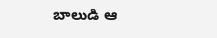బాలుడి ఆ